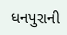ધનપુરાની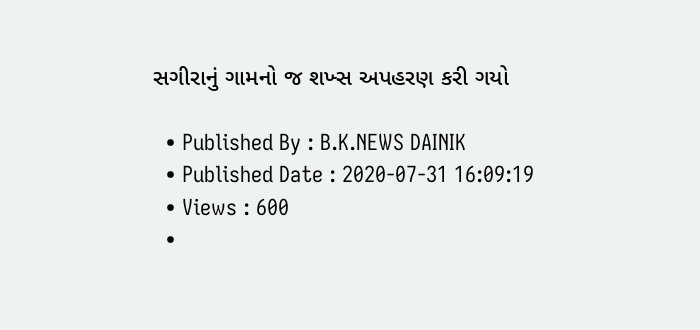સગીરાનું ગામનો જ શખ્સ અપહરણ કરી ગયો

  • Published By : B.K.NEWS DAINIK
  • Published Date : 2020-07-31 16:09:19
  • Views : 600
  •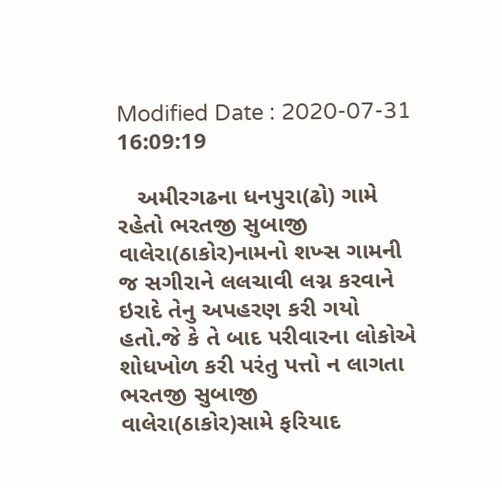Modified Date : 2020-07-31 16:09:19

   અમીરગઢના ધનપુરા(ઢો) ગામે રહેતો ભરતજી સુબાજી વાલેરા(ઠાકોર)નામનો શખ્સ ગામની જ સગીરાને લલચાવી લગ્ન કરવાને ઇરાદે તેનુ અપહરણ કરી ગયો હતો.જે કે તે બાદ પરીવારના લોકોએ શોધખોળ કરી પરંતુ પત્તો ન લાગતા ભરતજી સુબાજી વાલેરા(ઠાકોર)સામે ફરિયાદ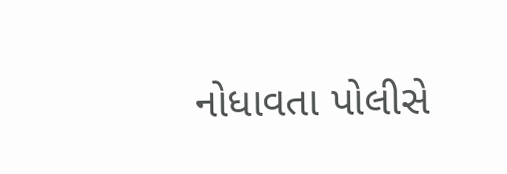નોધાવતા પોલીસે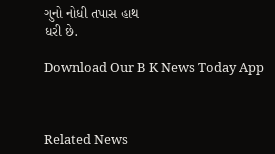ગુનો નોધી તપાસ હાથ
ધરી છે.

Download Our B K News Today App



Related News